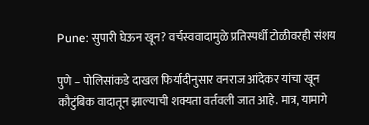Pune: सुपारी घेऊन खून? वर्चस्ववादामुळे प्रतिस्पर्धी टोळीवरही संशय

पुणे – पोलिसांकडे दाखल फिर्यादीनुसार वनराज आंदेकर यांचा खून कौटुंबिक वादातून झाल्याची शक्यता वर्तवली जात आहे. मात्र, यामागे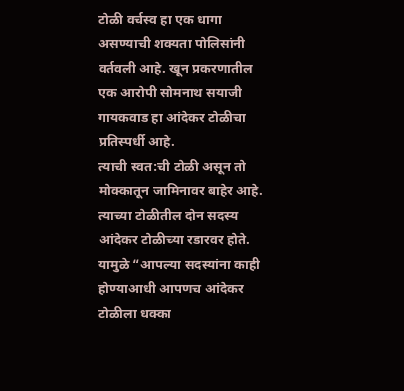टोळी वर्चस्व हा एक धागा असण्याची शक्यता पोलिसांनी वर्तवली आहे. खून प्रकरणातील एक आरोपी सोमनाथ सयाजी गायकवाड हा आंदेकर टोळीचा प्रतिस्पर्धी आहे.
त्याची स्वत:ची टोळी असून तो मोक्कातून जामिनावर बाहेर आहे. त्याच्या टोळीतील दोन सदस्य आंदेकर टोळीच्या रडारवर होते. यामुळे “आपल्या सदस्यांना काही होण्याआधी आपणच आंदेकर टोळीला धक्का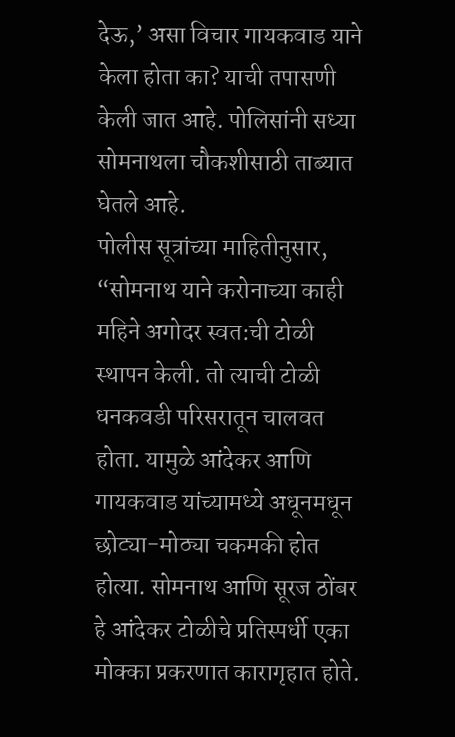देऊ,’ असा विचार गायकवाड याने केला होता का? याची तपासणी केली जात आहे. पोलिसांनी सध्या सोमनाथला चौकशीसाठी ताब्यात घेतले आहे.
पोलीस सूत्रांच्या माहितीनुसार, “सोमनाथ याने करोनाच्या काही महिने अगोदर स्वत:ची टोळी स्थापन केली. तो त्याची टोळी धनकवडी परिसरातून चालवत होता. यामुळे आंदेकर आणि गायकवाड यांच्यामध्ये अधूनमधून छोट्या-मोठ्या चकमकी होत होत्या. सोमनाथ आणि सूरज ठोंबर हे आंदेकर टोळीचे प्रतिस्पर्धी एका मोक्का प्रकरणात कारागृहात होते.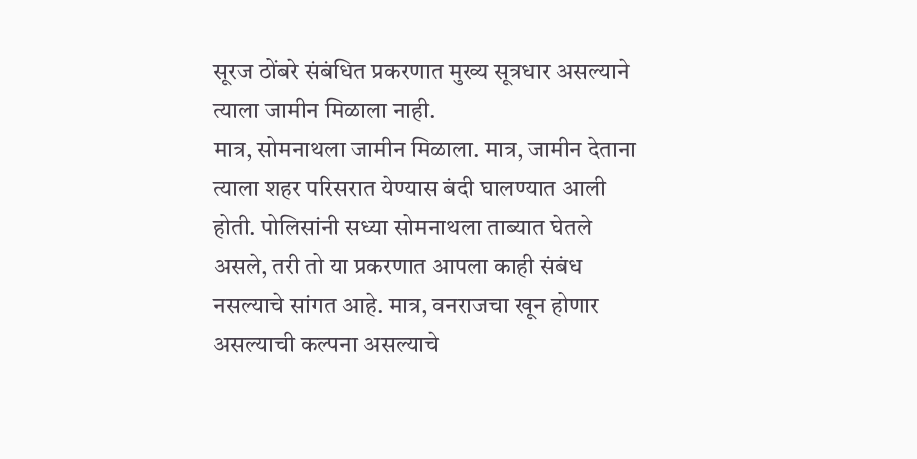सूरज ठोंबरे संबंधित प्रकरणात मुख्य सूत्रधार असल्याने त्याला जामीन मिळाला नाही.
मात्र, सोमनाथला जामीन मिळाला. मात्र, जामीन देताना त्याला शहर परिसरात येण्यास बंदी घालण्यात आली होती. पोलिसांनी सध्या सोमनाथला ताब्यात घेतले असले, तरी तो या प्रकरणात आपला काही संबंध नसल्याचे सांगत आहे. मात्र, वनराजचा खून होणार असल्याची कल्पना असल्याचे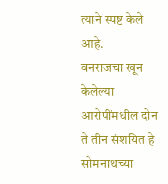त्याने स्पष्ट केले आहे.
वनराजचा खून केलेल्या आरोपींमधील दोन ते तीन संशयित हे सोमनाथच्या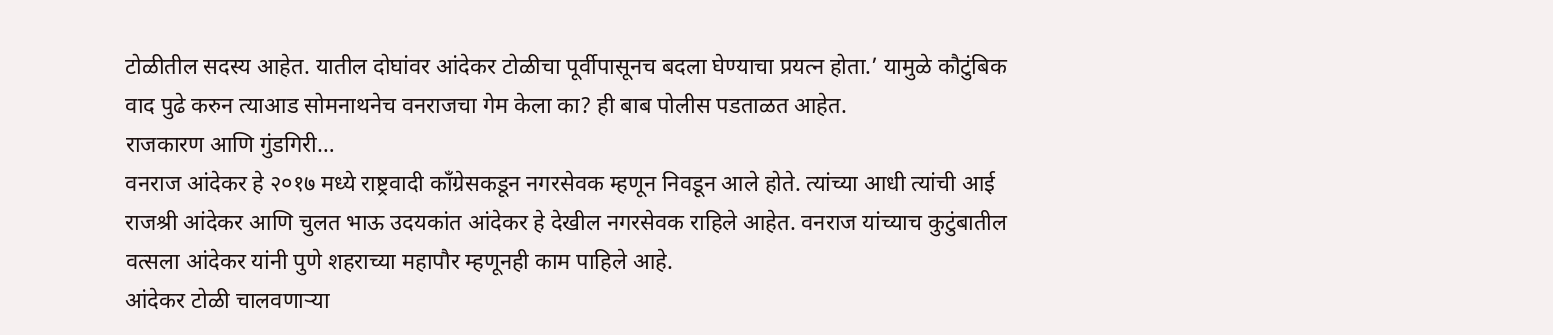टोळीतील सदस्य आहेत. यातील दोघांवर आंदेकर टोळीचा पूर्वीपासूनच बदला घेण्याचा प्रयत्न होता.’ यामुळे कौटुंबिक वाद पुढे करुन त्याआड सोमनाथनेच वनराजचा गेम केला का? ही बाब पोलीस पडताळत आहेत.
राजकारण आणि गुंडगिरी…
वनराज आंदेकर हे २०१७ मध्ये राष्ट्रवादी कॉंग्रेसकडून नगरसेवक म्हणून निवडून आले होते. त्यांच्या आधी त्यांची आई राजश्री आंदेकर आणि चुलत भाऊ उदयकांत आंदेकर हे देखील नगरसेवक राहिले आहेत. वनराज यांच्याच कुटुंबातील वत्सला आंदेकर यांनी पुणे शहराच्या महापौर म्हणूनही काम पाहिले आहे.
आंदेकर टोळी चालवणाऱ्या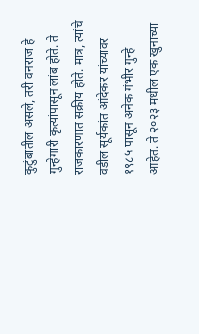कुटुंबातील असले, तरी वनराज हे गुन्हेगारी कृत्यांपासून लांब होते. ते राजकारणात सक्रीय होते. मात्र, त्यांचे वडील सूर्यकांत आंदेकर यांच्यावर १९८५ पासून अनेक गंभीर गुन्हे आहेत. ते २०२३ मधील एक खुनाच्या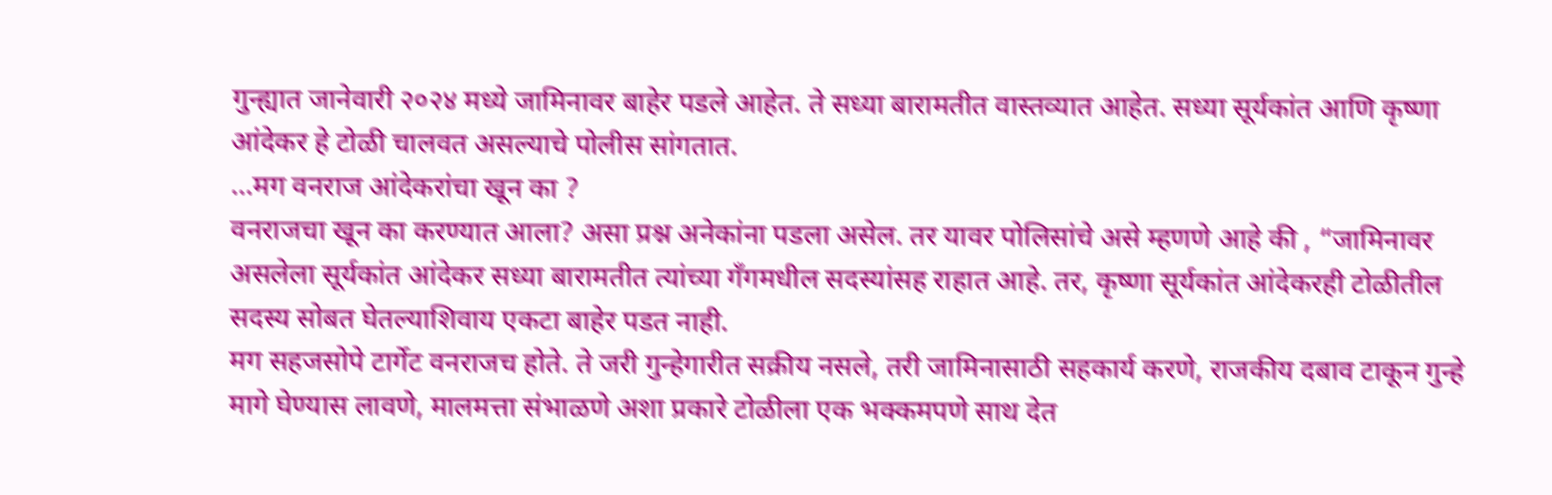गुन्ह्यात जानेवारी २०२४ मध्ये जामिनावर बाहेर पडले आहेत. ते सध्या बारामतीत वास्तव्यात आहेत. सध्या सूर्यकांत आणि कृष्णा आंदेकर हे टोळी चालवत असल्याचे पोलीस सांगतात.
…मग वनराज आंदेकरांचा खून का ?
वनराजचा खून का करण्यात आला? असा प्रश्न अनेकांना पडला असेल. तर यावर पोलिसांचे असे म्हणणे आहे की , “जामिनावर असलेला सूर्यकांत आंदेकर सध्या बारामतीत त्यांच्या गँगमधील सदस्यांसह राहात आहे. तर, कृष्णा सूर्यकांत आंदेकरही टोळीतील सदस्य सोबत घेतल्याशिवाय एकटा बाहेर पडत नाही.
मग सहजसोपे टार्गेट वनराजच होते. ते जरी गुन्हेगारीत सक्रीय नसले, तरी जामिनासाठी सहकार्य करणे, राजकीय दबाव टाकून गुन्हे मागे घेण्यास लावणे, मालमत्ता संभाळणे अशा प्रकारे टोळीला एक भक्कमपणे साथ देत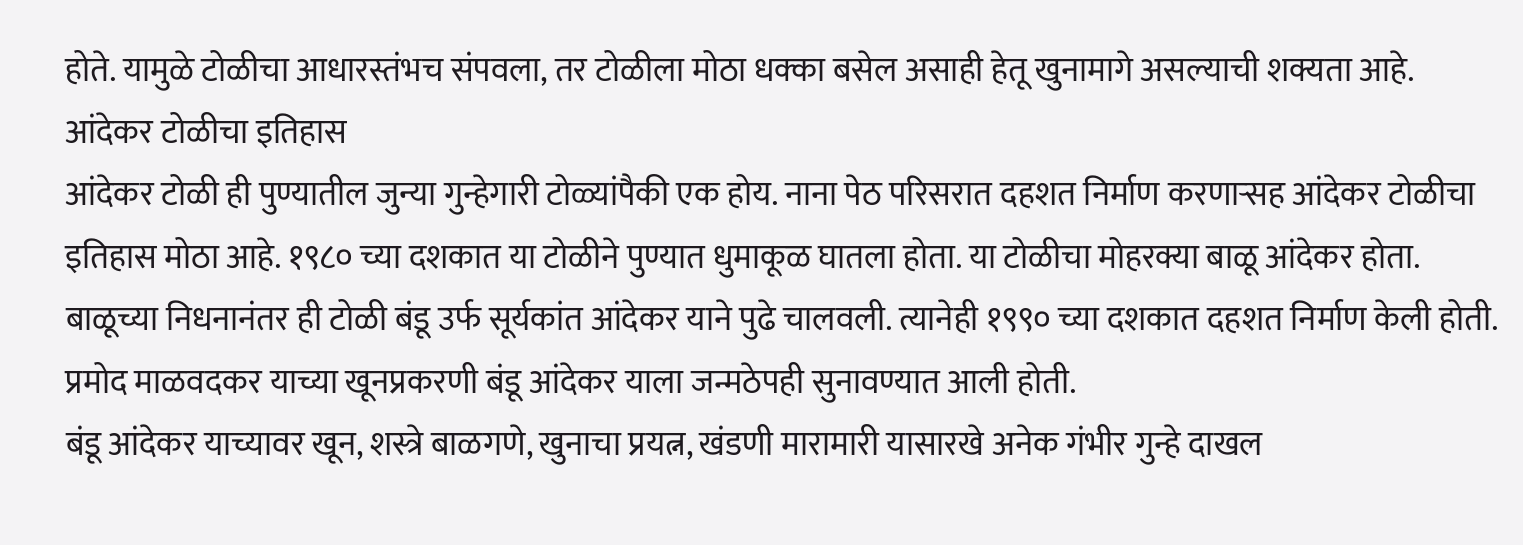होते. यामुळे टोळीचा आधारस्तंभच संपवला, तर टोळीला मोठा धक्का बसेल असाही हेतू खुनामागे असल्याची शक्यता आहे.
आंदेकर टोळीचा इतिहास
आंदेकर टोळी ही पुण्यातील जुन्या गुन्हेगारी टोळ्यांपैकी एक होय. नाना पेठ परिसरात दहशत निर्माण करणाऱ्सह आंदेकर टोळीचा इतिहास मोठा आहे. १९८० च्या दशकात या टोळीने पुण्यात धुमाकूळ घातला होता. या टोळीचा मोहरक्या बाळू आंदेकर होता. बाळूच्या निधनानंतर ही टोळी बंडू उर्फ सूर्यकांत आंदेकर याने पुढे चालवली. त्यानेही १९९० च्या दशकात दहशत निर्माण केली होती.
प्रमोद माळवदकर याच्या खूनप्रकरणी बंडू आंदेकर याला जन्मठेपही सुनावण्यात आली होती.
बंडू आंदेकर याच्यावर खून, शस्त्रे बाळगणे, खुनाचा प्रयत्न, खंडणी मारामारी यासारखे अनेक गंभीर गुन्हे दाखल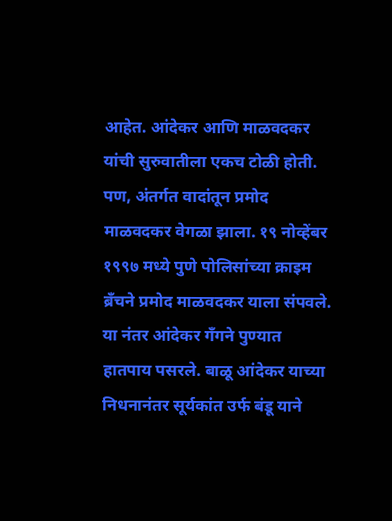आहेत. आंदेकर आणि माळवदकर यांची सुरुवातीला एकच टोळी होती. पण, अंतर्गत वादांतून प्रमोद माळवदकर वेगळा झाला. १९ नोव्हेंबर १९९७ मध्ये पुणे पोलिसांच्या क्राइम ब्रँचने प्रमोद माळवदकर याला संपवले.
या नंतर आंदेकर गँगने पुण्यात हातपाय पसरले. बाळू आंदेकर याच्या निधनानंतर सूर्यकांत उर्फ बंडू याने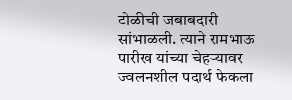टोळीची जबाबदारी सांभाळली. त्याने रामभाऊ पारीख यांच्या चेहऱ्यावर ज्वलनशील पदार्थ फेकला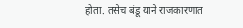होता. तसेच बंडू याने राजकारणात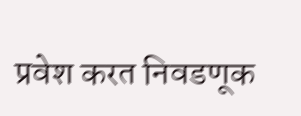प्रवेश करत निवडणूक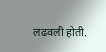लढवली होती.